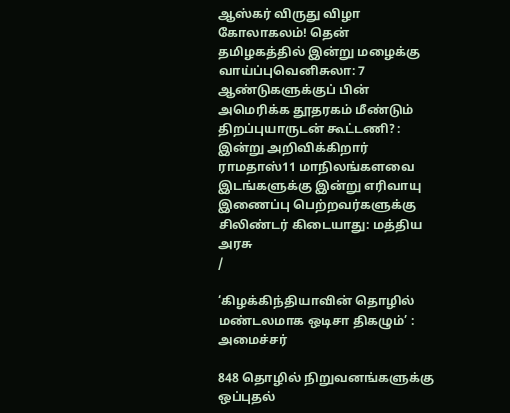ஆஸ்கர் விருது விழா கோலாகலம்! தென் தமிழகத்தில் இன்று மழைக்கு வாய்ப்புவெனிசுலா: 7 ஆண்டுகளுக்குப் பின் அமெரிக்க தூதரகம் மீண்டும் திறப்புயாருடன் கூட்டணி? : இன்று அறிவிக்கிறார் ராமதாஸ்11 மாநிலங்களவை இடங்களுக்கு இன்று எரிவாயு இணைப்பு பெற்றவர்களுக்கு சிலிண்டர் கிடையாது: மத்திய அரசு
/

‘கிழக்கிந்தியாவின் தொழில் மண்டலமாக ஒடிசா திகழும்’ : அமைச்சர்

848 தொழில் நிறுவனங்களுக்கு ஒப்புதல்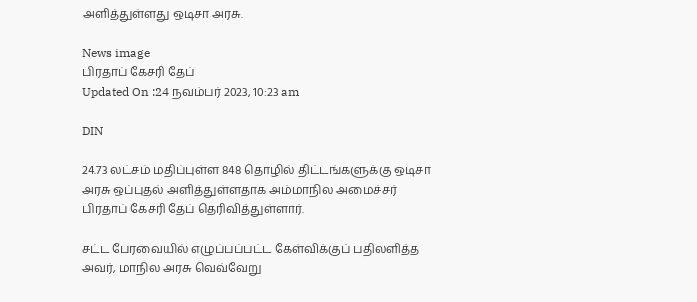அளித்துள்ளது ஒடிசா அரசு.

News image
பிரதாப் கேசரி தேப்
Updated On :24 நவம்பர் 2023, 10:23 am

DIN

24.73 லட்சம் மதிப்புள்ள 848 தொழில் திட்டங்களுக்கு ஒடிசா அரசு ஒப்புதல் அளித்துள்ளதாக அம்மாநில அமைச்சர் பிரதாப் கேசரி தேப் தெரிவித்துள்ளார்.

சட்ட பேரவையில் எழுப்பப்பட்ட கேள்விக்குப் பதிலளித்த அவர், மாநில அரசு வெவ்வேறு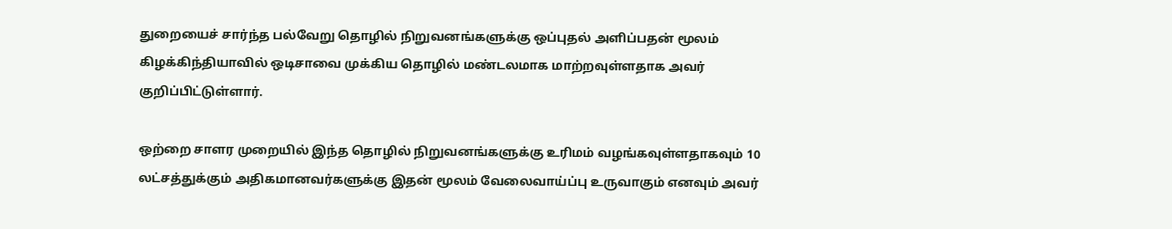துறையைச் சார்ந்த பல்வேறு தொழில் நிறுவனங்களுக்கு ஒப்புதல் அளிப்பதன் மூலம் கிழக்கிந்தியாவில் ஒடிசாவை முக்கிய தொழில் மண்டலமாக மாற்றவுள்ளதாக அவர் குறிப்பிட்டுள்ளார்.

ஒற்றை சாளர முறையில் இந்த தொழில் நிறுவனங்களுக்கு உரிமம் வழங்கவுள்ளதாகவும் 10 லட்சத்துக்கும் அதிகமானவர்களுக்கு இதன் மூலம் வேலைவாய்ப்பு உருவாகும் எனவும் அவர்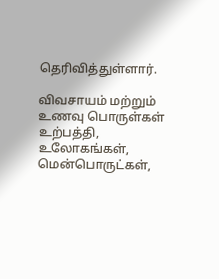தெரிவித்துள்ளார்.

விவசாயம் மற்றும் உணவு பொருள்கள் உற்பத்தி, உலோகங்கள், மென்பொருட்கள்,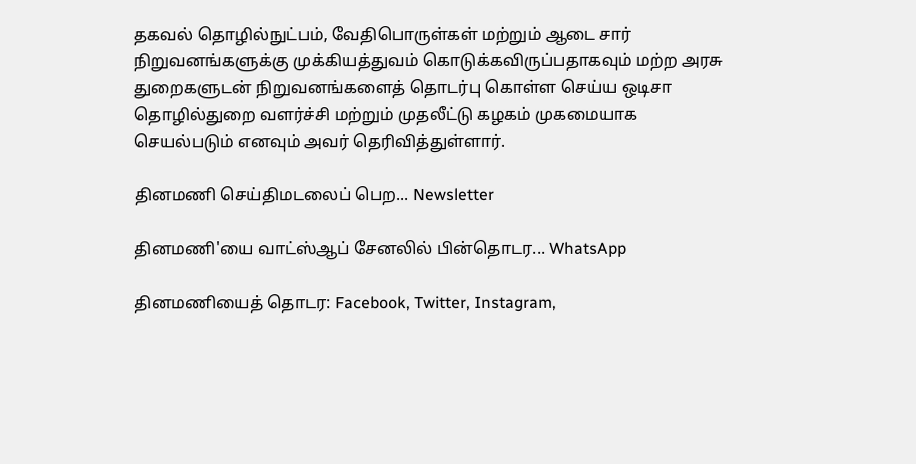தகவல் தொழில்நுட்பம், வேதிபொருள்கள் மற்றும் ஆடை சார் நிறுவனங்களுக்கு முக்கியத்துவம் கொடுக்கவிருப்பதாகவும் மற்ற அரசு துறைகளுடன் நிறுவனங்களைத் தொடர்பு கொள்ள செய்ய ஒடிசா தொழில்துறை வளர்ச்சி மற்றும் முதலீட்டு கழகம் முகமையாக செயல்படும் எனவும் அவர் தெரிவித்துள்ளார்.

தினமணி செய்திமடலைப் பெற... Newsletter

தினமணி'யை வாட்ஸ்ஆப் சேனலில் பின்தொடர... WhatsApp

தினமணியைத் தொடர: Facebook, Twitter, Instagram,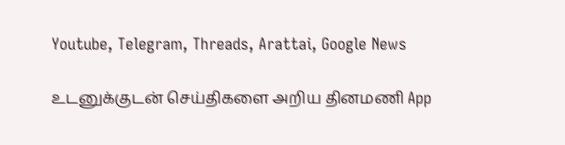Youtube, Telegram, Threads, Arattai, Google News

உடனுக்குடன் செய்திகளை அறிய தினமணி App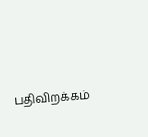பதிவிறக்கம்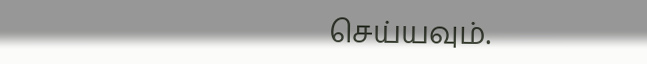செய்யவும்.